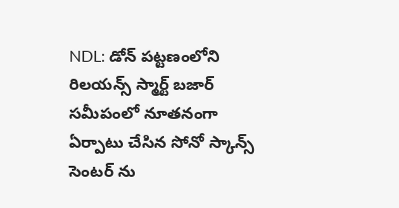NDL: డోన్ పట్టణంలోని రిలయన్స్ స్మార్ట్ బజార్ సమీపంలో నూతనంగా ఏర్పాటు చేసిన సోనో స్కాన్స్ సెంటర్ ను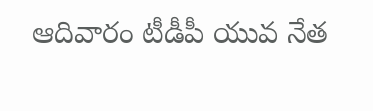ఆదివారం టీడీపీ యువ నేత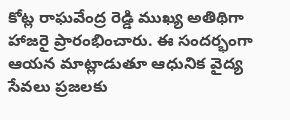కోట్ల రాఘవేంద్ర రెడ్డి ముఖ్య అతిథిగా హాజరై ప్రారంభించారు. ఈ సందర్భంగా ఆయన మాట్లాడుతూ ఆధునిక వైద్య సేవలు ప్రజలకు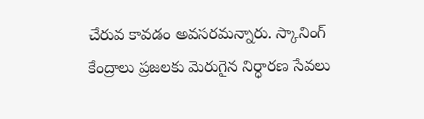చేరువ కావడం అవసరమన్నారు. స్కానింగ్ కేంద్రాలు ప్రజలకు మెరుగైన నిర్ధారణ సేవలు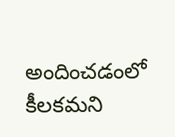అందించడంలో కీలకమని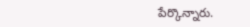పేర్కొన్నారు.